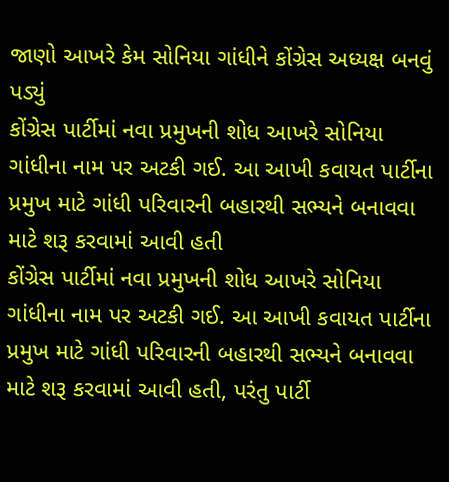જાણો આખરે કેમ સોનિયા ગાંધીને કોંગ્રેસ અધ્યક્ષ બનવું પડ્યું
કોંગ્રેસ પાર્ટીમાં નવા પ્રમુખની શોધ આખરે સોનિયા ગાંધીના નામ પર અટકી ગઈ. આ આખી કવાયત પાર્ટીના પ્રમુખ માટે ગાંધી પરિવારની બહારથી સભ્યને બનાવવા માટે શરૂ કરવામાં આવી હતી
કોંગ્રેસ પાર્ટીમાં નવા પ્રમુખની શોધ આખરે સોનિયા ગાંધીના નામ પર અટકી ગઈ. આ આખી કવાયત પાર્ટીના પ્રમુખ માટે ગાંધી પરિવારની બહારથી સભ્યને બનાવવા માટે શરૂ કરવામાં આવી હતી, પરંતુ પાર્ટી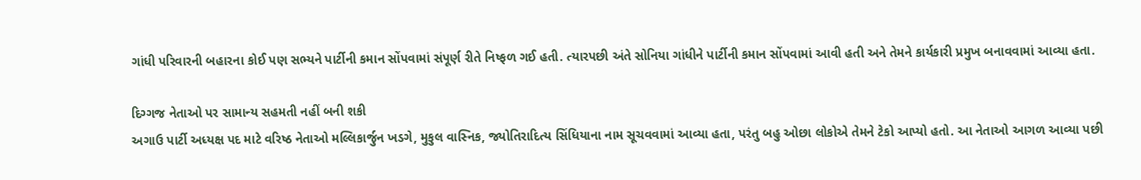ગાંધી પરિવારની બહારના કોઈ પણ સભ્યને પાર્ટીની કમાન સોંપવામાં સંપૂર્ણ રીતે નિષ્ફળ ગઈ હતી. ત્યારપછી અંતે સોનિયા ગાંધીને પાર્ટીની કમાન સોંપવામાં આવી હતી અને તેમને કાર્યકારી પ્રમુખ બનાવવામાં આવ્યા હતા.

દિગ્ગજ નેતાઓ પર સામાન્ય સહમતી નહીં બની શકી
અગાઉ પાર્ટી અધ્યક્ષ પદ માટે વરિષ્ઠ નેતાઓ મલ્લિકાર્જુન ખડગે, મુકુલ વાસ્નિક, જ્યોતિરાદિત્ય સિંધિયાના નામ સૂચવવામાં આવ્યા હતા, પરંતુ બહુ ઓછા લોકોએ તેમને ટેકો આપ્યો હતો. આ નેતાઓ આગળ આવ્યા પછી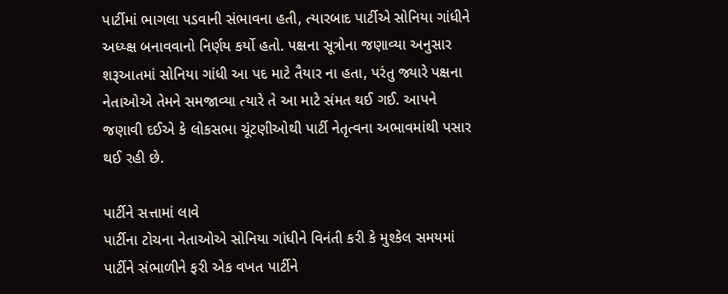પાર્ટીમાં ભાગલા પડવાની સંભાવના હતી, ત્યારબાદ પાર્ટીએ સોનિયા ગાંધીને અધ્ય્ક્ષ બનાવવાનો નિર્ણય કર્યો હતો. પક્ષના સૂત્રોના જણાવ્યા અનુસાર શરૂઆતમાં સોનિયા ગાંધી આ પદ માટે તૈયાર ના હતા, પરંતુ જ્યારે પક્ષના નેતાઓએ તેમને સમજાવ્યા ત્યારે તે આ માટે સંમત થઈ ગઈ. આપને જણાવી દઈએ કે લોકસભા ચૂંટણીઓથી પાર્ટી નેતૃત્વના અભાવમાંથી પસાર થઈ રહી છે.

પાર્ટીને સત્તામાં લાવે
પાર્ટીના ટોચના નેતાઓએ સોનિયા ગાંધીને વિનંતી કરી કે મુશ્કેલ સમયમાં પાર્ટીને સંભાળીને ફરી એક વખત પાર્ટીને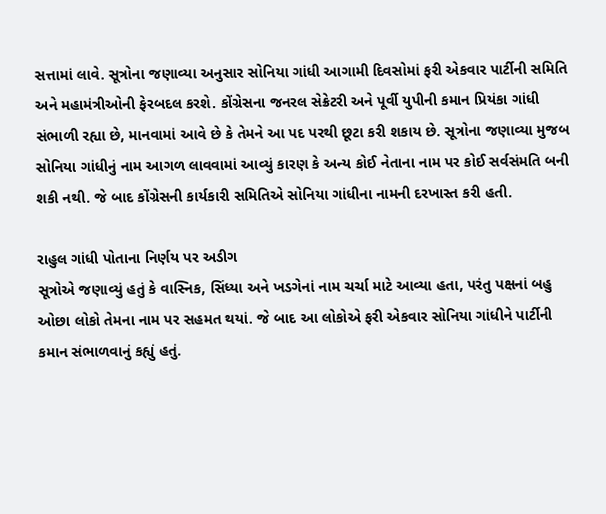સત્તામાં લાવે. સૂત્રોના જણાવ્યા અનુસાર સોનિયા ગાંધી આગામી દિવસોમાં ફરી એકવાર પાર્ટીની સમિતિ અને મહામંત્રીઓની ફેરબદલ કરશે. કોંગ્રેસના જનરલ સેક્રેટરી અને પૂર્વી યુપીની કમાન પ્રિયંકા ગાંધી સંભાળી રહ્યા છે, માનવામાં આવે છે કે તેમને આ પદ પરથી છૂટા કરી શકાય છે. સૂત્રોના જણાવ્યા મુજબ સોનિયા ગાંધીનું નામ આગળ લાવવામાં આવ્યું કારણ કે અન્ય કોઈ નેતાના નામ પર કોઈ સર્વસંમતિ બની શકી નથી. જે બાદ કોંગ્રેસની કાર્યકારી સમિતિએ સોનિયા ગાંધીના નામની દરખાસ્ત કરી હતી.

રાહુલ ગાંધી પોતાના નિર્ણય પર અડીગ
સૂત્રોએ જણાવ્યું હતું કે વાસ્નિક, સિંધ્યા અને ખડગેનાં નામ ચર્ચા માટે આવ્યા હતા, પરંતુ પક્ષનાં બહુ ઓછા લોકો તેમના નામ પર સહમત થયાં. જે બાદ આ લોકોએ ફરી એકવાર સોનિયા ગાંધીને પાર્ટીની કમાન સંભાળવાનું કહ્યું હતું.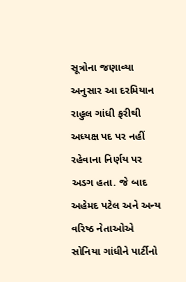સૂત્રોના જણાવ્યા અનુસાર આ દરમિયાન રાહુલ ગાંધી ફરીથી અધ્યક્ષ પદ પર નહીં રહેવાના નિર્ણય પર અડગ હતા. જે બાદ અહેમદ પટેલ અને અન્ય વરિષ્ઠ નેતાઓએ સોનિયા ગાંધીને પાર્ટીનો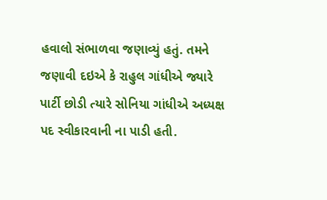હવાલો સંભાળવા જણાવ્યું હતું. તમને જણાવી દઇએ કે રાહુલ ગાંધીએ જ્યારે પાર્ટી છોડી ત્યારે સોનિયા ગાંધીએ અધ્યક્ષ પદ સ્વીકારવાની ના પાડી હતી.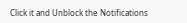Click it and Unblock the Notifications